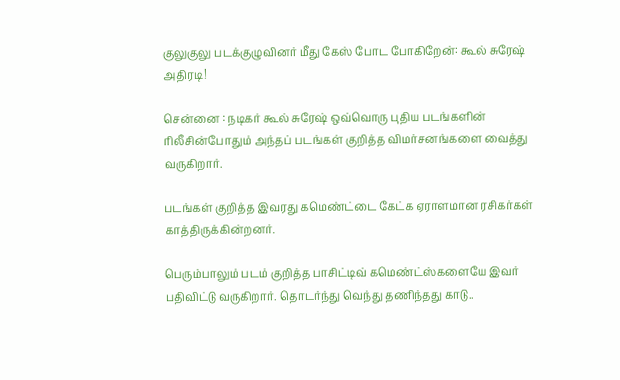குலுகுலு படக்குழுவினர் மீது கேஸ் போட போகிறேன்: கூல் சுரேஷ் அதிரடி!

சென்னை : நடிகர் கூல் சுரேஷ் ஒவ்வொரு புதிய படங்களின் ரிலீசின்போதும் அந்தப் படங்கள் குறித்த விமர்சனங்களை வைத்து வருகிறார்.

படங்கள் குறித்த இவரது கமெண்ட்டை கேட்க ஏராளமான ரசிகர்கள் காத்திருக்கின்றனர்.

பெரும்பாலும் படம் குறித்த பாசிட்டிவ் கமெண்ட்ஸ்களையே இவர் பதிவிட்டு வருகிறார். தொடர்ந்து வெந்து தணிந்தது காடு..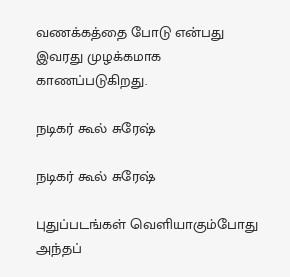வணக்கத்தை போடு என்பது இவரது முழக்கமாக காணப்படுகிறது.

நடிகர் கூல் சுரேஷ்

நடிகர் கூல் சுரேஷ்

புதுப்படங்கள் வெளியாகும்போது அந்தப்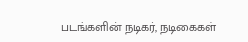படங்களின் நடிகர், நடிகைகள்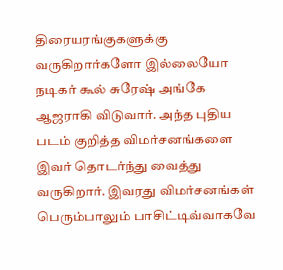திரையரங்குகளுக்கு வருகிறார்களோ இல்லையோ நடிகர் கூல் சுரேஷ் அங்கே ஆஜராகி விடுவார். அந்த புதிய படம் குறித்த விமர்சனங்களை இவர் தொடர்ந்து வைத்து வருகிறார். இவரது விமர்சனங்கள் பெரும்பாலும் பாசிட்டிவ்வாகவே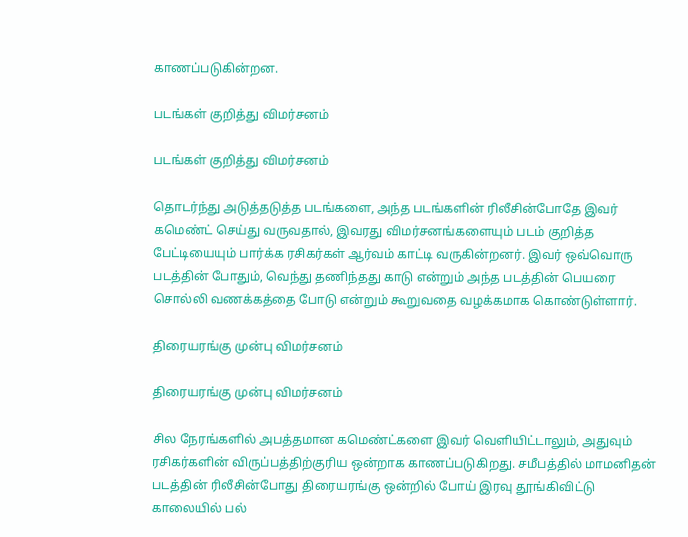காணப்படுகின்றன.

படங்கள் குறித்து விமர்சனம்

படங்கள் குறித்து விமர்சனம்

தொடர்ந்து அடுத்தடுத்த படங்களை, அந்த படங்களின் ரிலீசின்போதே இவர் கமெண்ட் செய்து வருவதால், இவரது விமர்சனங்களையும் படம் குறித்த பேட்டியையும் பார்க்க ரசிகர்கள் ஆர்வம் காட்டி வருகின்றனர். இவர் ஒவ்வொரு படத்தின் போதும், வெந்து தணிந்தது காடு என்றும் அந்த படத்தின் பெயரை சொல்லி வணக்கத்தை போடு என்றும் கூறுவதை வழக்கமாக கொண்டுள்ளார்.

திரையரங்கு முன்பு விமர்சனம்

திரையரங்கு முன்பு விமர்சனம்

சில நேரங்களில் அபத்தமான கமெண்ட்களை இவர் வெளியிட்டாலும், அதுவும் ரசிகர்களின் விருப்பத்திற்குரிய ஒன்றாக காணப்படுகிறது. சமீபத்தில் மாமனிதன் படத்தின் ரிலீசின்போது திரையரங்கு ஒன்றில் போய் இரவு தூங்கிவிட்டு காலையில் பல்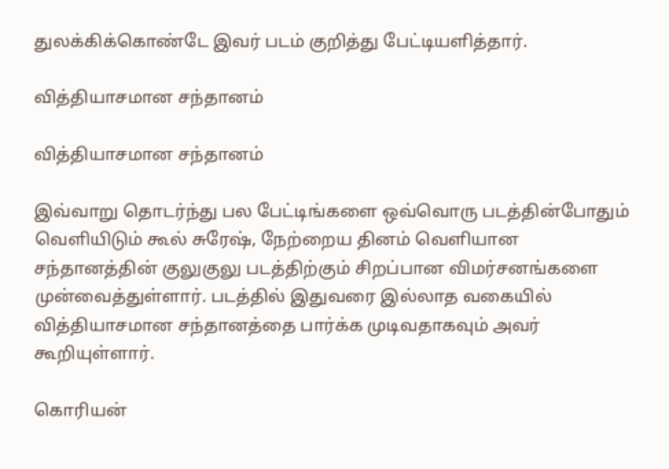துலக்கிக்கொண்டே இவர் படம் குறித்து பேட்டியளித்தார்.

வித்தியாசமான சந்தானம்

வித்தியாசமான சந்தானம்

இவ்வாறு தொடர்ந்து பல பேட்டிங்களை ஒவ்வொரு படத்தின்போதும் வெளியிடும் கூல் சுரேஷ், நேற்றைய தினம் வெளியான சந்தானத்தின் குலுகுலு படத்திற்கும் சிறப்பான விமர்சனங்களை முன்வைத்துள்ளார். படத்தில் இதுவரை இல்லாத வகையில் வித்தியாசமான சந்தானத்தை பார்க்க முடிவதாகவும் அவர் கூறியுள்ளார்.

கொரியன்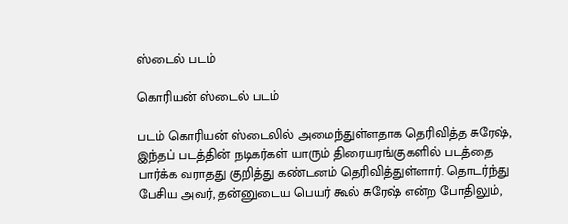ஸ்டைல் படம்

கொரியன் ஸ்டைல் படம்

படம் கொரியன் ஸ்டைலில் அமைந்துள்ளதாக தெரிவித்த சுரேஷ், இந்தப் படத்தின் நடிகர்கள் யாரும் திரையரங்குகளில் படத்தை பார்க்க வராதது குறித்து கண்டனம் தெரிவித்துள்ளார். தொடர்ந்து பேசிய அவர், தன்னுடைய பெயர் கூல் சுரேஷ் என்ற போதிலும்,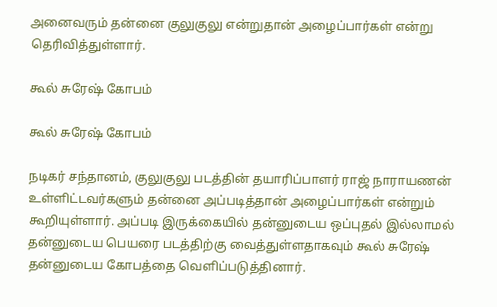அனைவரும் தன்னை குலுகுலு என்றுதான் அழைப்பார்கள் என்று தெரிவித்துள்ளார்.

கூல் சுரேஷ் கோபம்

கூல் சுரேஷ் கோபம்

நடிகர் சந்தானம், குலுகுலு படத்தின் தயாரிப்பாளர் ராஜ் நாராயணன் உள்ளிட்டவர்களும் தன்னை அப்படித்தான் அழைப்பார்கள் என்றும் கூறியுள்ளார். அப்படி இருக்கையில் தன்னுடைய ஒப்புதல் இல்லாமல் தன்னுடைய பெயரை படத்திற்கு வைத்துள்ளதாகவும் கூல் சுரேஷ் தன்னுடைய கோபத்தை வெளிப்படுத்தினார்.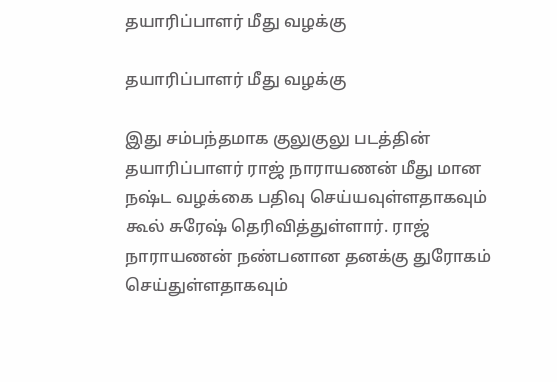தயாரிப்பாளர் மீது வழக்கு

தயாரிப்பாளர் மீது வழக்கு

இது சம்பந்தமாக குலுகுலு படத்தின் தயாரிப்பாளர் ராஜ் நாராயணன் மீது மான நஷ்ட வழக்கை பதிவு செய்யவுள்ளதாகவும் கூல் சுரேஷ் தெரிவித்துள்ளார். ராஜ் நாராயணன் நண்பனான தனக்கு துரோகம் செய்துள்ளதாகவும்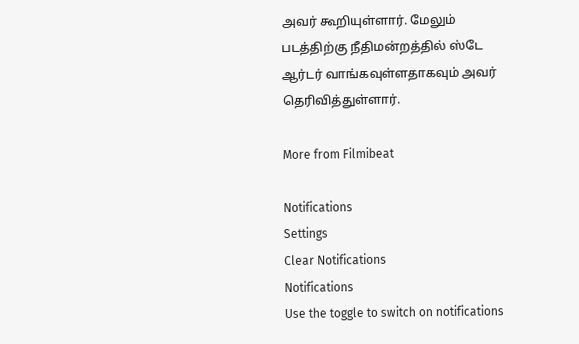அவர் கூறியுள்ளார். மேலும் படத்திற்கு நீதிமன்றத்தில் ஸ்டே ஆர்டர் வாங்கவுள்ளதாகவும் அவர் தெரிவித்துள்ளார்.

More from Filmibeat

Notifications
Settings
Clear Notifications
Notifications
Use the toggle to switch on notifications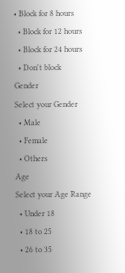• Block for 8 hours
  • Block for 12 hours
  • Block for 24 hours
  • Don't block
Gender
Select your Gender
  • Male
  • Female
  • Others
Age
Select your Age Range
  • Under 18
  • 18 to 25
  • 26 to 35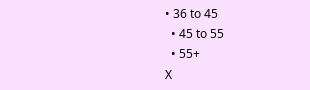• 36 to 45
  • 45 to 55
  • 55+
X